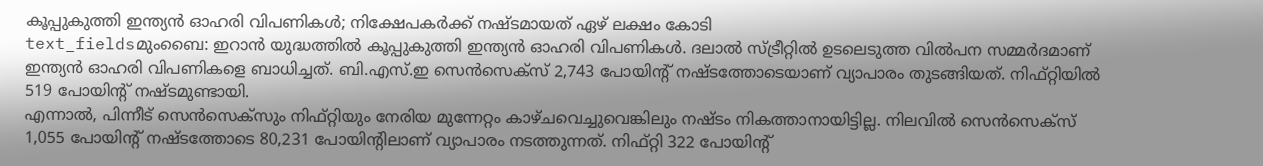കൂപ്പുകുത്തി ഇന്ത്യൻ ഓഹരി വിപണികൾ; നിക്ഷേപകർക്ക് നഷ്ടമായത് ഏഴ് ലക്ഷം കോടി
text_fieldsമുംബൈ: ഇറാൻ യുദ്ധത്തിൽ കൂപ്പുകുത്തി ഇന്ത്യൻ ഓഹരി വിപണികൾ. ദലാൽ സ്ട്രീറ്റിൽ ഉടലെടുത്ത വിൽപന സമ്മർദമാണ് ഇന്ത്യൻ ഓഹരി വിപണികളെ ബാധിച്ചത്. ബി.എസ്.ഇ സെൻസെക്സ് 2,743 പോയിന്റ് നഷ്ടത്തോടെയാണ് വ്യാപാരം തുടങ്ങിയത്. നിഫ്റ്റിയിൽ 519 പോയിന്റ് നഷ്ടമുണ്ടായി.
എന്നാൽ, പിന്നീട് സെൻസെക്സും നിഫ്റ്റിയും നേരിയ മുന്നേറ്റം കാഴ്ചവെച്ചുവെങ്കിലും നഷ്ടം നികത്താനായിട്ടില്ല. നിലവിൽ സെൻസെക്സ് 1,055 പോയിന്റ് നഷ്ടത്തോടെ 80,231 പോയിന്റിലാണ് വ്യാപാരം നടത്തുന്നത്. നിഫ്റ്റി 322 പോയിന്റ്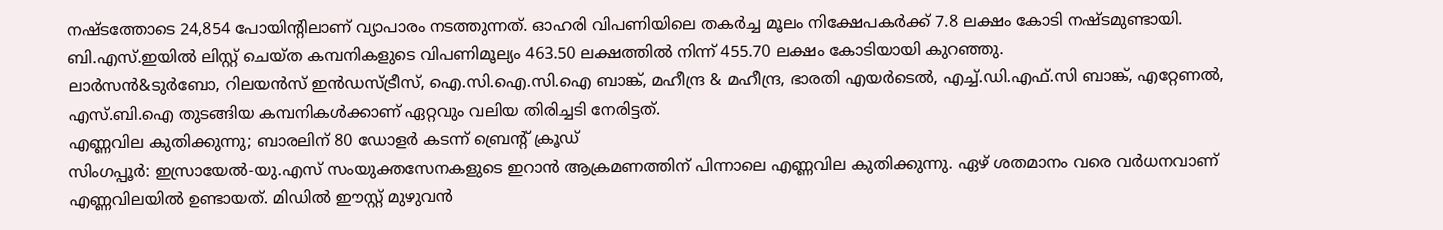നഷ്ടത്തോടെ 24,854 പോയിന്റിലാണ് വ്യാപാരം നടത്തുന്നത്. ഓഹരി വിപണിയിലെ തകർച്ച മൂലം നിക്ഷേപകർക്ക് 7.8 ലക്ഷം കോടി നഷ്ടമുണ്ടായി. ബി.എസ്.ഇയിൽ ലിസ്റ്റ് ചെയ്ത കമ്പനികളുടെ വിപണിമൂല്യം 463.50 ലക്ഷത്തിൽ നിന്ന് 455.70 ലക്ഷം കോടിയായി കുറഞ്ഞു.
ലാർസൻ&ടുർബോ, റിലയൻസ് ഇൻഡസ്ട്രീസ്, ഐ.സി.ഐ.സി.ഐ ബാങ്ക്, മഹീന്ദ്ര & മഹീന്ദ്ര, ഭാരതി എയർടെൽ, എച്ച്.ഡി.എഫ്.സി ബാങ്ക്, എറ്റേണൽ, എസ്.ബി.ഐ തുടങ്ങിയ കമ്പനികൾക്കാണ് ഏറ്റവും വലിയ തിരിച്ചടി നേരിട്ടത്.
എണ്ണവില കുതിക്കുന്നു; ബാരലിന് 80 ഡോളർ കടന്ന് ബ്രെന്റ് ക്രൂഡ്
സിംഗപ്പൂർ: ഇസ്രായേൽ-യു.എസ് സംയുക്തസേനകളുടെ ഇറാൻ ആക്രമണത്തിന് പിന്നാലെ എണ്ണവില കുതിക്കുന്നു. ഏഴ് ശതമാനം വരെ വർധനവാണ് എണ്ണവിലയിൽ ഉണ്ടായത്. മിഡിൽ ഈസ്റ്റ് മുഴുവൻ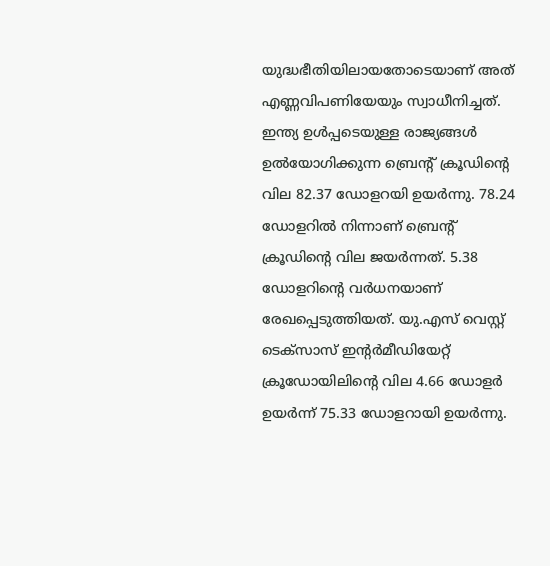യുദ്ധഭീതിയിലായതോടെയാണ് അത് എണ്ണവിപണിയേയും സ്വാധീനിച്ചത്.
ഇന്ത്യ ഉൾപ്പടെയുള്ള രാജ്യങ്ങൾ ഉൽയോഗിക്കുന്ന ബ്രെന്റ് ക്രൂഡിന്റെ വില 82.37 ഡോളറയി ഉയർന്നു. 78.24 ഡോളറിൽ നിന്നാണ് ബ്രെന്റ് ക്രൂഡിന്റെ വില ജയർന്നത്. 5.38 ഡോളറിന്റെ വർധനയാണ് രേഖപ്പെടുത്തിയത്. യു.എസ് വെസ്റ്റ് ടെക്സാസ് ഇന്റർമീഡിയേറ്റ് ക്രൂഡോയിലിന്റെ വില 4.66 ഡോളർ ഉയർന്ന് 75.33 ഡോളറായി ഉയർന്നു.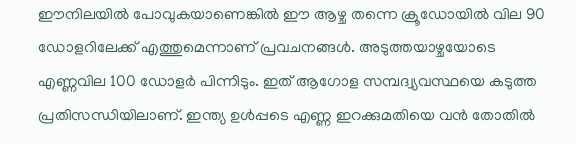ഈനിലയിൽ പോവുകയാണെങ്കിൽ ഈ ആഴ്ച തന്നെ ക്രൂഡോയിൽ വില 90 ഡോളറിലേക്ക് എത്തുമെന്നാണ് പ്രവചനങ്ങൾ. അടുത്തയാഴ്ചയോടെ എണ്ണവില 100 ഡോളർ പിന്നിടും. ഇത് ആഗോള സമ്പദ്വ്യവസ്ഥയെ കടുത്ത പ്രതിസന്ധിയിലാണ്. ഇന്ത്യ ഉൾപ്പടെ എണ്ണ ഇറക്കുമതിയെ വൻ തോതിൽ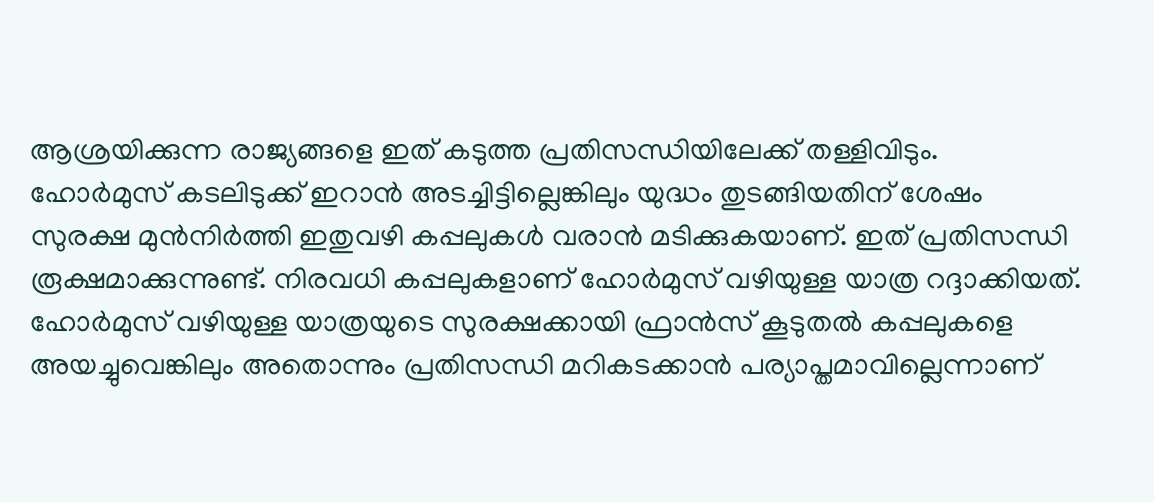ആശ്രയിക്കുന്ന രാജ്യങ്ങളെ ഇത് കടുത്ത പ്രതിസന്ധിയിലേക്ക് തള്ളിവിടും.
ഹോർമുസ് കടലിടുക്ക് ഇറാൻ അടച്ചിട്ടില്ലെങ്കിലും യുദ്ധം തുടങ്ങിയതിന് ശേഷം സുരക്ഷ മുൻനിർത്തി ഇതുവഴി കപ്പലുകൾ വരാൻ മടിക്കുകയാണ്. ഇത് പ്രതിസന്ധി രൂക്ഷമാക്കുന്നുണ്ട്. നിരവധി കപ്പലുകളാണ് ഹോർമുസ് വഴിയുള്ള യാത്ര റദ്ദാക്കിയത്. ഹോർമുസ് വഴിയുള്ള യാത്രയുടെ സുരക്ഷക്കായി ഫ്രാൻസ് കൂടുതൽ കപ്പലുകളെ അയച്ചുവെങ്കിലും അതൊന്നും പ്രതിസന്ധി മറികടക്കാൻ പര്യാപ്തമാവില്ലെന്നാണ്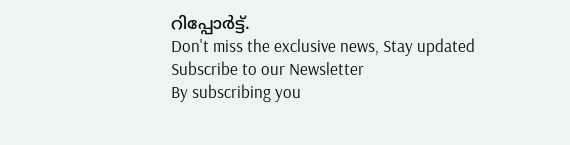റിപ്പോർട്ട്.
Don't miss the exclusive news, Stay updated
Subscribe to our Newsletter
By subscribing you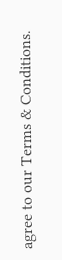agree to our Terms & Conditions.